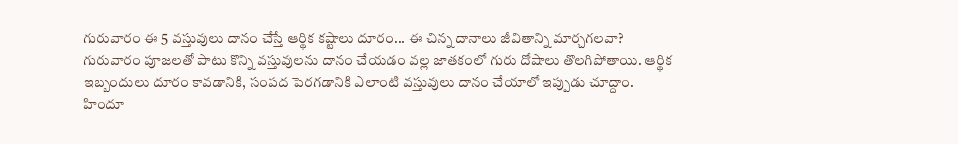గురువారం ఈ 5 వస్తువులు దానం చేస్తే ఆర్థిక కష్టాలు దూరం... ఈ చిన్న దానాలు జీవితాన్ని మార్చగలవా?
గురువారం పూజలతో పాటు కొన్ని వస్తువులను దానం చేయడం వల్ల జాతకంలో గురు దోషాలు తొలగిపోతాయి. ఆర్థిక ఇబ్బందులు దూరం కావడానికి, సంపద పెరగడానికి ఎలాంటి వస్తువులు దానం చేయాలో ఇప్పుడు చూద్దాం.
హిందూ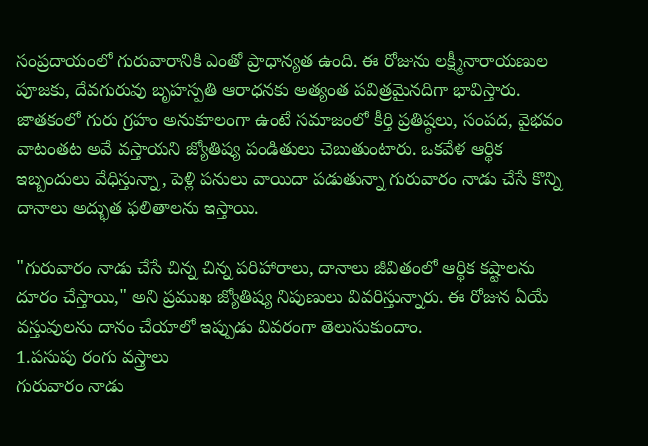సంప్రదాయంలో గురువారానికి ఎంతో ప్రాధాన్యత ఉంది. ఈ రోజును లక్ష్మీనారాయణుల పూజకు, దేవగురువు బృహస్పతి ఆరాధనకు అత్యంత పవిత్రమైనదిగా భావిస్తారు. జాతకంలో గురు గ్రహం అనుకూలంగా ఉంటే సమాజంలో కీర్తి ప్రతిష్ఠలు, సంపద, వైభవం వాటంతట అవే వస్తాయని జ్యోతిష్య పండితులు చెబుతుంటారు. ఒకవేళ ఆర్థిక ఇబ్బందులు వేధిస్తున్నా, పెళ్లి పనులు వాయిదా పడుతున్నా గురువారం నాడు చేసే కొన్ని దానాలు అద్భుత ఫలితాలను ఇస్తాయి.

"గురువారం నాడు చేసే చిన్న చిన్న పరిహారాలు, దానాలు జీవితంలో ఆర్థిక కష్టాలను దూరం చేస్తాయి," అని ప్రముఖ జ్యోతిష్య నిపుణులు వివరిస్తున్నారు. ఈ రోజున ఏయే వస్తువులను దానం చేయాలో ఇప్పుడు వివరంగా తెలుసుకుందాం.
1.పసుపు రంగు వస్త్రాలు
గురువారం నాడు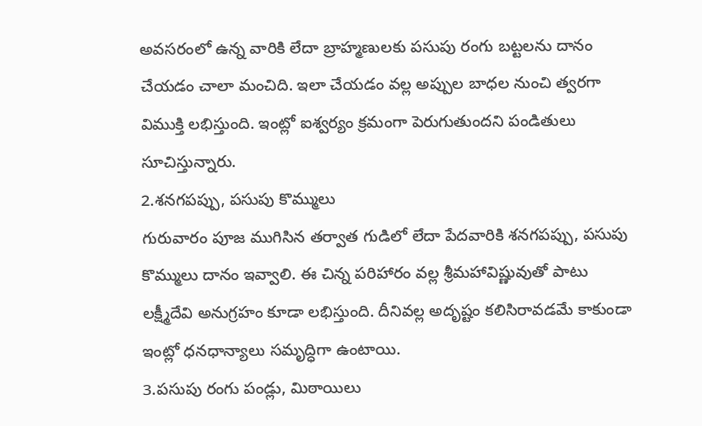అవసరంలో ఉన్న వారికి లేదా బ్రాహ్మణులకు పసుపు రంగు బట్టలను దానం చేయడం చాలా మంచిది. ఇలా చేయడం వల్ల అప్పుల బాధల నుంచి త్వరగా విముక్తి లభిస్తుంది. ఇంట్లో ఐశ్వర్యం క్రమంగా పెరుగుతుందని పండితులు సూచిస్తున్నారు.
2.శనగపప్పు, పసుపు కొమ్ములు
గురువారం పూజ ముగిసిన తర్వాత గుడిలో లేదా పేదవారికి శనగపప్పు, పసుపు కొమ్ములు దానం ఇవ్వాలి. ఈ చిన్న పరిహారం వల్ల శ్రీమహావిష్ణువుతో పాటు లక్ష్మీదేవి అనుగ్రహం కూడా లభిస్తుంది. దీనివల్ల అదృష్టం కలిసిరావడమే కాకుండా ఇంట్లో ధనధాన్యాలు సమృద్ధిగా ఉంటాయి.
3.పసుపు రంగు పండ్లు, మిఠాయిలు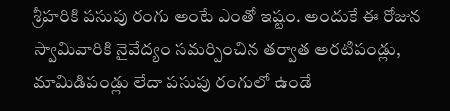శ్రీహరికి పసుపు రంగు అంటే ఎంతో ఇష్టం. అందుకే ఈ రోజున స్వామివారికి నైవేద్యం సమర్పించిన తర్వాత అరటిపండ్లు, మామిడిపండ్లు లేదా పసుపు రంగులో ఉండే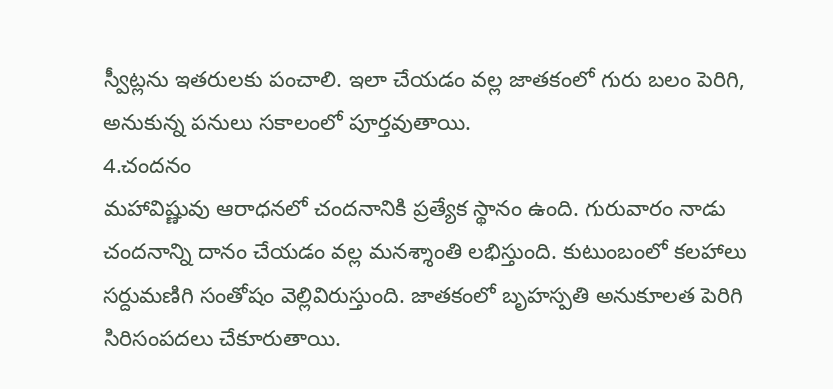స్వీట్లను ఇతరులకు పంచాలి. ఇలా చేయడం వల్ల జాతకంలో గురు బలం పెరిగి, అనుకున్న పనులు సకాలంలో పూర్తవుతాయి.
4.చందనం
మహావిష్ణువు ఆరాధనలో చందనానికి ప్రత్యేక స్థానం ఉంది. గురువారం నాడు చందనాన్ని దానం చేయడం వల్ల మనశ్శాంతి లభిస్తుంది. కుటుంబంలో కలహాలు సర్దుమణిగి సంతోషం వెల్లివిరుస్తుంది. జాతకంలో బృహస్పతి అనుకూలత పెరిగి సిరిసంపదలు చేకూరుతాయి.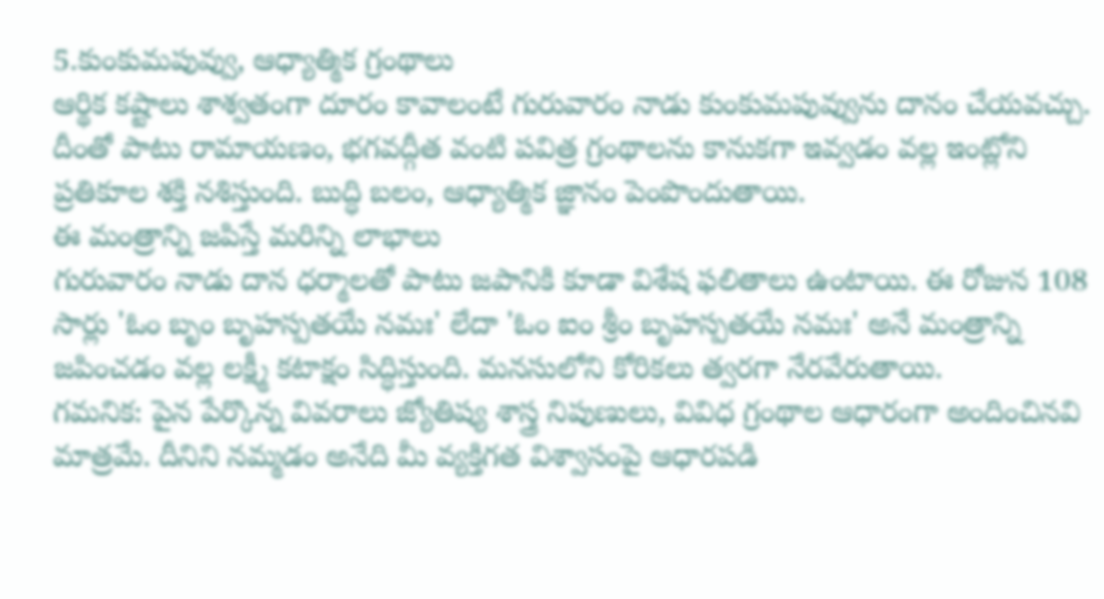5.కుంకుమపువ్వు, ఆధ్యాత్మిక గ్రంథాలు
ఆర్థిక కష్టాలు శాశ్వతంగా దూరం కావాలంటే గురువారం నాడు కుంకుమపువ్వును దానం చేయవచ్చు. దీంతో పాటు రామాయణం, భగవద్గీత వంటి పవిత్ర గ్రంథాలను కానుకగా ఇవ్వడం వల్ల ఇంట్లోని ప్రతికూల శక్తి నశిస్తుంది. బుద్ధి బలం, ఆధ్యాత్మిక జ్ఞానం పెంపొందుతాయి.
ఈ మంత్రాన్ని జపిస్తే మరిన్ని లాభాలు
గురువారం నాడు దాన ధర్మాలతో పాటు జపానికి కూడా విశేష ఫలితాలు ఉంటాయి. ఈ రోజున 108 సార్లు 'ఓం బృం బృహస్పతయే నమః' లేదా 'ఓం ఐం శ్రీం బృహస్పతయే నమః' అనే మంత్రాన్ని జపించడం వల్ల లక్ష్మీ కటాక్షం సిద్ధిస్తుంది. మనసులోని కోరికలు త్వరగా నేరవేరుతాయి.
గమనిక: పైన పేర్కొన్న వివరాలు జ్యోతిష్య శాస్త్ర నిపుణులు, వివిధ గ్రంథాల ఆధారంగా అందించినవి మాత్రమే. దీనిని నమ్మడం అనేది మీ వ్యక్తిగత విశ్వాసంపై ఆధారపడి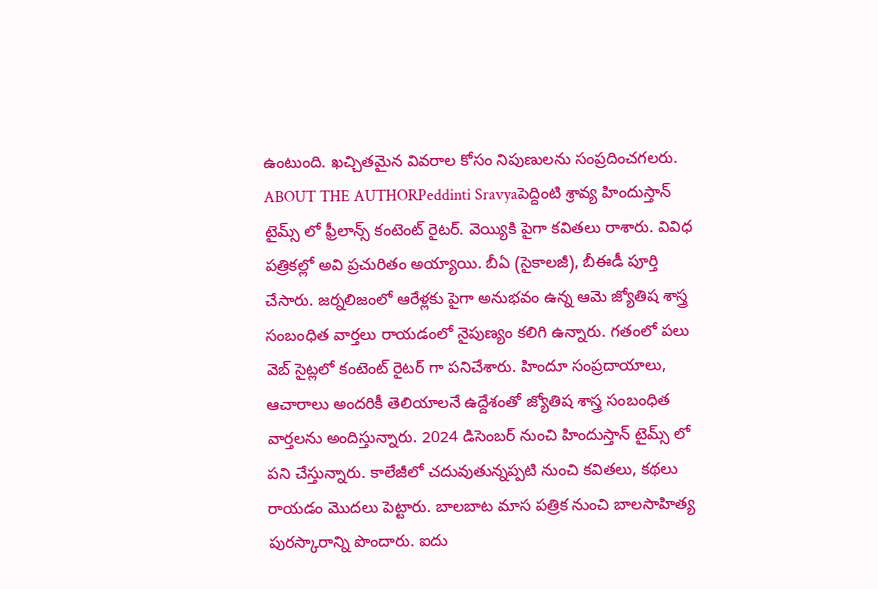ఉంటుంది. ఖచ్చితమైన వివరాల కోసం నిపుణులను సంప్రదించగలరు.
ABOUT THE AUTHORPeddinti Sravyaపెద్దింటి శ్రావ్య హిందుస్తాన్ టైమ్స్ లో ఫ్రీలాన్స్ కంటెంట్ రైటర్. వెయ్యికి పైగా కవితలు రాశారు. వివిధ పత్రికల్లో అవి ప్రచురితం అయ్యాయి. బీఏ (సైకాలజీ), బీఈడీ పూర్తి చేసారు. జర్నలిజంలో ఆరేళ్లకు పైగా అనుభవం ఉన్న ఆమె జ్యోతిష శాస్త్ర సంబంధిత వార్తలు రాయడంలో నైపుణ్యం కలిగి ఉన్నారు. గతంలో పలు వెబ్ సైట్లలో కంటెంట్ రైటర్ గా పనిచేశారు. హిందూ సంప్రదాయాలు, ఆచారాలు అందరికీ తెలియాలనే ఉద్దేశంతో జ్యోతిష శాస్త్ర సంబంధిత వార్తలను అందిస్తున్నారు. 2024 డిసెంబర్ నుంచి హిందుస్తాన్ టైమ్స్ లో పని చేస్తున్నారు. కాలేజీలో చదువుతున్నప్పటి నుంచి కవితలు, కథలు రాయడం మొదలు పెట్టారు. బాలబాట మాస పత్రిక నుంచి బాలసాహిత్య పురస్కారాన్ని పొందారు. ఐదు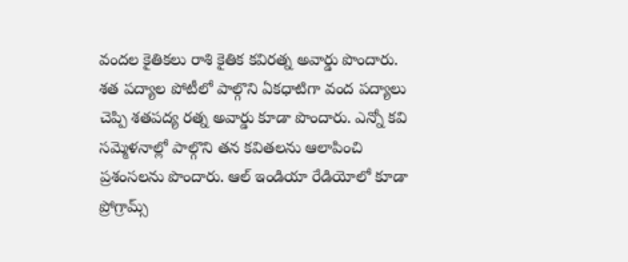వందల కైతికలు రాశి కైతిక కవిరత్న అవార్డు పొందారు. శత పద్యాల పోటీలో పాల్గొని ఏకధాటిగా వంద పద్యాలు చెప్పి శతపద్య రత్న అవార్డు కూడా పొందారు. ఎన్నో కవి సమ్మెళనాల్లో పాల్గొని తన కవితలను ఆలాపించి ప్రశంసలను పొందారు. ఆల్ ఇండియా రేడియోలో కూడా ప్రోగ్రామ్స్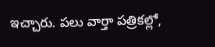ఇచ్చారు. పలు వార్తా పత్రికల్లో,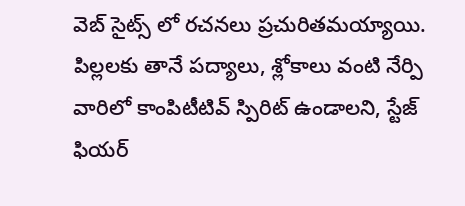వెబ్ సైట్స్ లో రచనలు ప్రచురితమయ్యాయి. పిల్లలకు తానే పద్యాలు, శ్లోకాలు వంటి నేర్పి వారిలో కాంపిటీటివ్ స్పిరిట్ ఉండాలని, స్టేజ్ ఫియర్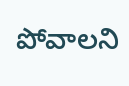పోవాలని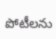పోటీలను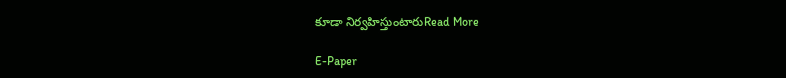కూడా నిర్వహిస్తుంటారుRead More

E-Paper